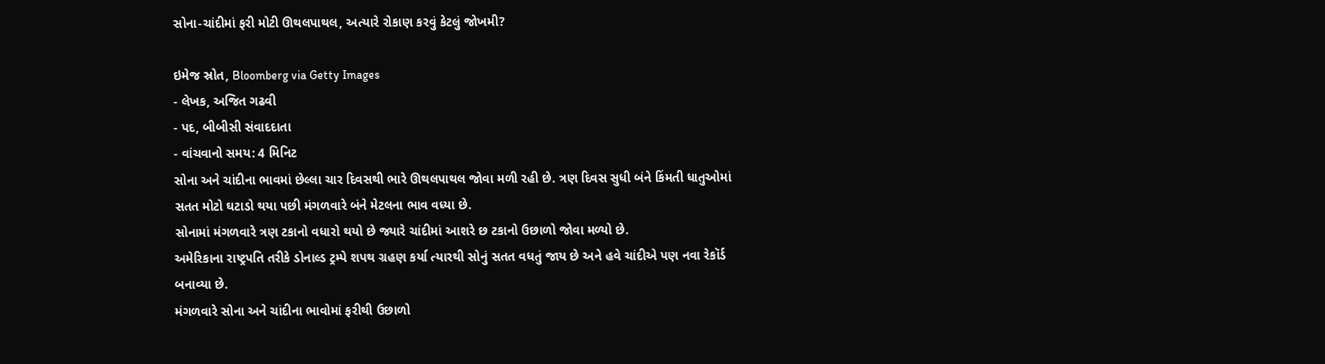સોના-ચાંદીમાં ફરી મોટી ઊથલપાથલ, અત્યારે રોકાણ કરવું કેટલું જોખમી?

ઇમેજ સ્રોત, Bloomberg via Getty Images
- લેખક, અજિત ગઢવી
- પદ, બીબીસી સંવાદદાતા
- વાંચવાનો સમય: 4 મિનિટ
સોના અને ચાંદીના ભાવમાં છેલ્લા ચાર દિવસથી ભારે ઊથલપાથલ જોવા મળી રહી છે. ત્રણ દિવસ સુધી બંને કિંમતી ધાતુઓમાં સતત મોટો ઘટાડો થયા પછી મંગળવારે બંને મેટલના ભાવ વધ્યા છે.
સોનામાં મંગળવારે ત્રણ ટકાનો વધારો થયો છે જ્યારે ચાંદીમાં આશરે છ ટકાનો ઉછાળો જોવા મળ્યો છે.
અમેરિકાના રાષ્ટ્રપતિ તરીકે ડોનાલ્ડ ટ્રમ્પે શપથ ગ્રહણ કર્યા ત્યારથી સોનું સતત વધતું જાય છે અને હવે ચાંદીએ પણ નવા રેકૉર્ડ બનાવ્યા છે.
મંગળવારે સોના અને ચાંદીના ભાવોમાં ફરીથી ઉછાળો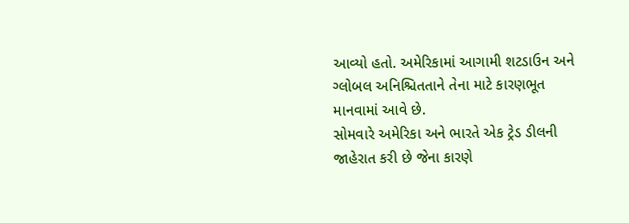આવ્યો હતો. અમેરિકામાં આગામી શટડાઉન અને ગ્લોબલ અનિશ્ચિતતાને તેના માટે કારણભૂત માનવામાં આવે છે.
સોમવારે અમેરિકા અને ભારતે એક ટ્રેડ ડીલની જાહેરાત કરી છે જેના કારણે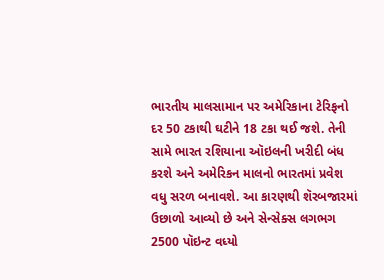ભારતીય માલસામાન પર અમેરિકાના ટેરિફનો દર 50 ટકાથી ઘટીને 18 ટકા થઈ જશે. તેની સામે ભારત રશિયાના ઑઇલની ખરીદી બંધ કરશે અને અમેરિકન માલનો ભારતમાં પ્રવેશ વધુ સરળ બનાવશે. આ કારણથી શૅરબજારમાં ઉછાળો આવ્યો છે અને સેન્સેક્સ લગભગ 2500 પૉઇન્ટ વધ્યો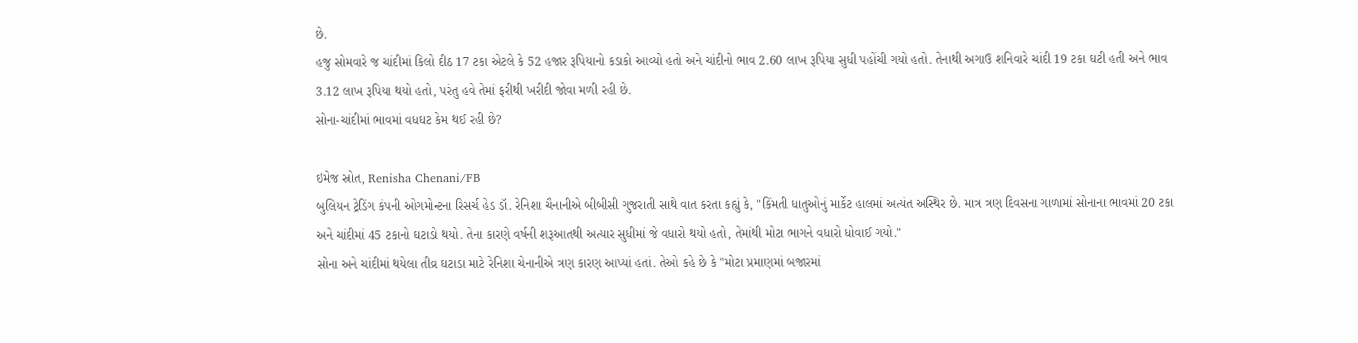છે.
હજુ સોમવારે જ ચાંદીમાં કિલો દીઠ 17 ટકા એટલે કે 52 હજાર રૂપિયાનો કડાકો આવ્યો હતો અને ચાંદીનો ભાવ 2.60 લાખ રૂપિયા સુધી પહોંચી ગયો હતો. તેનાથી અગાઉ શનિવારે ચાંદી 19 ટકા ઘટી હતી અને ભાવ 3.12 લાખ રૂપિયા થયો હતો, પરંતુ હવે તેમાં ફરીથી ખરીદી જોવા મળી રહી છે.
સોના-ચાંદીમાં ભાવમાં વધઘટ કેમ થઈ રહી છે?

ઇમેજ સ્રોત, Renisha Chenani/FB
બુલિયન ટ્રેડિંગ કંપની ઓગમોન્ટના રિસર્ચ હેડ ડૉ. રેનિશા ચૈનાનીએ બીબીસી ગુજરાતી સાથે વાત કરતા કહ્યું કે, "કિંમતી ધાતુઓનું માર્કેટ હાલમાં અત્યંત અસ્થિર છે. માત્ર ત્રણ દિવસના ગાળામાં સોનાના ભાવમાં 20 ટકા અને ચાંદીમાં 45 ટકાનો ઘટાડો થયો. તેના કારણે વર્ષની શરૂઆતથી અત્યાર સુધીમાં જે વધારો થયો હતો, તેમાંથી મોટા ભાગને વધારો ધોવાઈ ગયો."
સોના અને ચાંદીમાં થયેલા તીવ્ર ઘટાડા માટે રેનિશા ચેનાનીએ ત્રણ કારણ આપ્યાં હતાં. તેઓ કહે છે કે "મોટા પ્રમાણમાં બજારમાં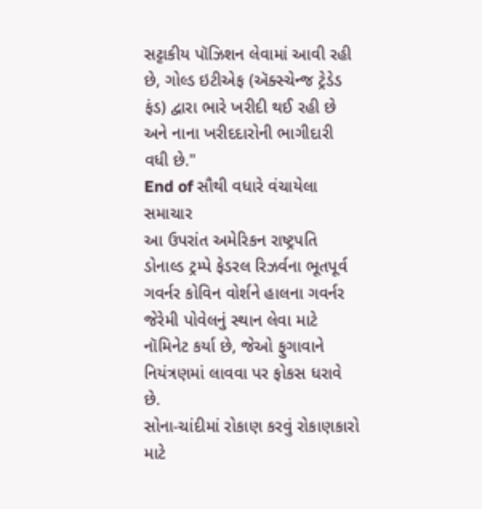સટ્ટાકીય પૉઝિશન લેવામાં આવી રહી છે, ગોલ્ડ ઇટીએફ (ઍક્સ્ચેન્જ ટ્રેડેડ ફંડ) દ્વારા ભારે ખરીદી થઈ રહી છે અને નાના ખરીદદારોની ભાગીદારી વધી છે."
End of સૌથી વધારે વંચાયેલા સમાચાર
આ ઉપરાંત અમેરિકન રાષ્ટ્રપતિ ડોનાલ્ડ ટ્રમ્પે ફેડરલ રિઝર્વના ભૂતપૂર્વ ગવર્નર કોવિન વોર્શને હાલના ગવર્નર જેરેમી પોવેલનું સ્થાન લેવા માટે નૉમિનેટ કર્યા છે, જેઓ ફુગાવાને નિયંત્રણમાં લાવવા પર ફોકસ ધરાવે છે.
સોના-ચાંદીમાં રોકાણ કરવું રોકાણકારો માટે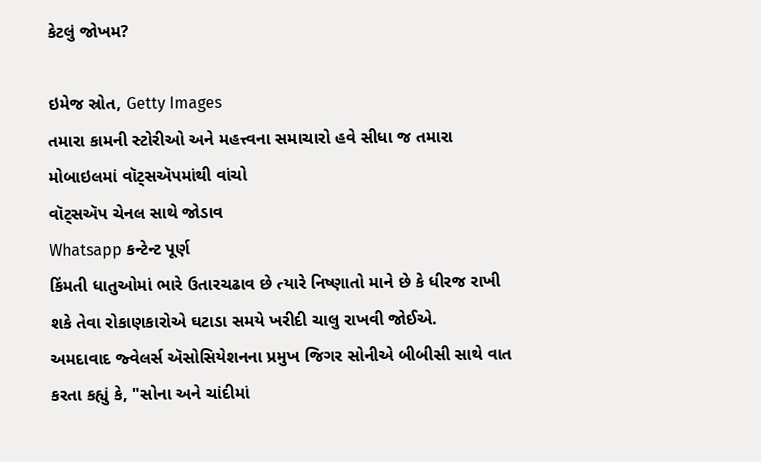કેટલું જોખમ?

ઇમેજ સ્રોત, Getty Images
તમારા કામની સ્ટોરીઓ અને મહત્ત્વના સમાચારો હવે સીધા જ તમારા મોબાઇલમાં વૉટ્સઍપમાંથી વાંચો
વૉટ્સઍપ ચેનલ સાથે જોડાવ
Whatsapp કન્ટેન્ટ પૂર્ણ
કિંમતી ધાતુઓમાં ભારે ઉતારચઢાવ છે ત્યારે નિષ્ણાતો માને છે કે ધીરજ રાખી શકે તેવા રોકાણકારોએ ઘટાડા સમયે ખરીદી ચાલુ રાખવી જોઈએ.
અમદાવાદ જ્વેલર્સ ઍસોસિયેશનના પ્રમુખ જિગર સોનીએ બીબીસી સાથે વાત કરતા કહ્યું કે, "સોના અને ચાંદીમાં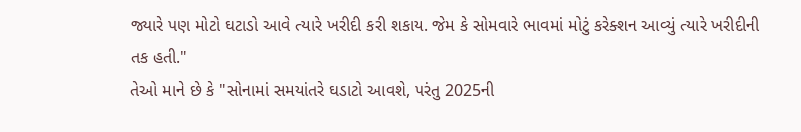જ્યારે પણ મોટો ઘટાડો આવે ત્યારે ખરીદી કરી શકાય. જેમ કે સોમવારે ભાવમાં મોટું કરેક્શન આવ્યું ત્યારે ખરીદીની તક હતી."
તેઓ માને છે કે "સોનામાં સમયાંતરે ઘડાટો આવશે, પરંતુ 2025ની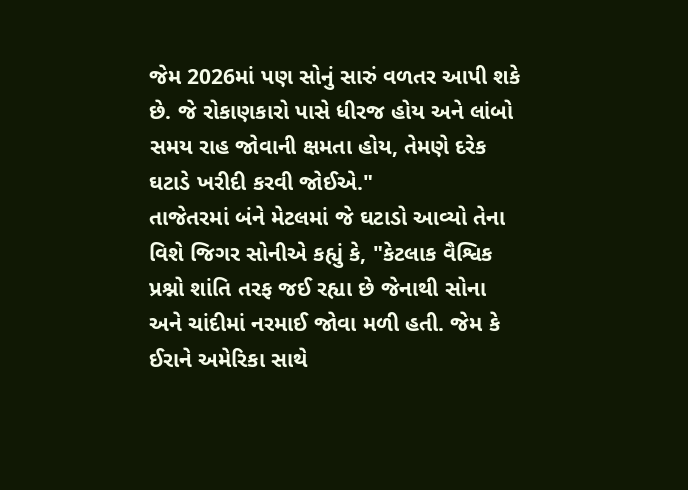જેમ 2026માં પણ સોનું સારું વળતર આપી શકે છે. જે રોકાણકારો પાસે ધીરજ હોય અને લાંબો સમય રાહ જોવાની ક્ષમતા હોય, તેમણે દરેક ઘટાડે ખરીદી કરવી જોઈએ."
તાજેતરમાં બંને મેટલમાં જે ઘટાડો આવ્યો તેના વિશે જિગર સોનીએ કહ્યું કે, "કેટલાક વૈશ્વિક પ્રશ્નો શાંતિ તરફ જઈ રહ્યા છે જેનાથી સોના અને ચાંદીમાં નરમાઈ જોવા મળી હતી. જેમ કે ઈરાને અમેરિકા સાથે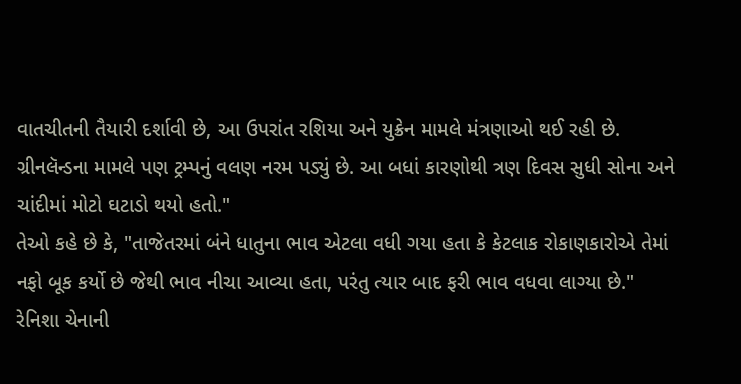વાતચીતની તૈયારી દર્શાવી છે, આ ઉપરાંત રશિયા અને યુક્રેન મામલે મંત્રણાઓ થઈ રહી છે. ગ્રીનલૅન્ડના મામલે પણ ટ્રમ્પનું વલણ નરમ પડ્યું છે. આ બધાં કારણોથી ત્રણ દિવસ સુધી સોના અને ચાંદીમાં મોટો ઘટાડો થયો હતો."
તેઓ કહે છે કે, "તાજેતરમાં બંને ધાતુના ભાવ એટલા વધી ગયા હતા કે કેટલાક રોકાણકારોએ તેમાં નફો બૂક કર્યો છે જેથી ભાવ નીચા આવ્યા હતા, પરંતુ ત્યાર બાદ ફરી ભાવ વધવા લાગ્યા છે."
રેનિશા ચેનાની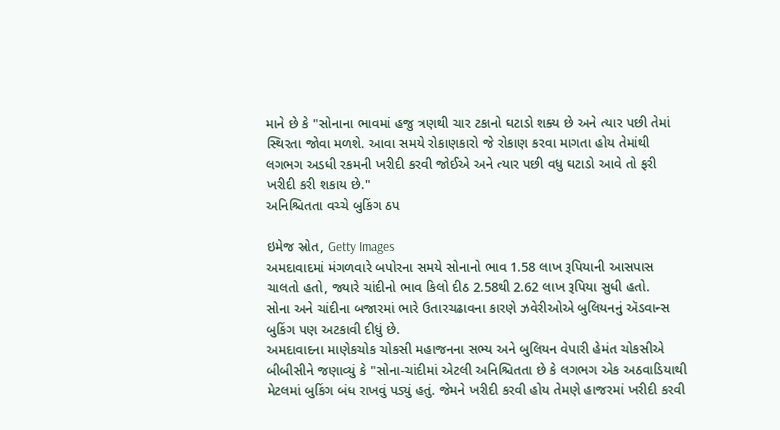માને છે કે "સોનાના ભાવમાં હજુ ત્રણથી ચાર ટકાનો ઘટાડો શક્ય છે અને ત્યાર પછી તેમાં સ્થિરતા જોવા મળશે. આવા સમયે રોકાણકારો જે રોકાણ કરવા માગતા હોય તેમાંથી લગભગ અડધી રકમની ખરીદી કરવી જોઈએ અને ત્યાર પછી વધુ ઘટાડો આવે તો ફરી ખરીદી કરી શકાય છે."
અનિશ્ચિતતા વચ્ચે બુકિંગ ઠપ

ઇમેજ સ્રોત, Getty Images
અમદાવાદમાં મંગળવારે બપોરના સમયે સોનાનો ભાવ 1.58 લાખ રૂપિયાની આસપાસ ચાલતો હતો, જ્યારે ચાંદીનો ભાવ કિલો દીઠ 2.58થી 2.62 લાખ રૂપિયા સુધી હતો.
સોના અને ચાંદીના બજારમાં ભારે ઉતારચઢાવના કારણે ઝવેરીઓએ બુલિયનનું ઍડવાન્સ બુકિંગ પણ અટકાવી દીધું છે.
અમદાવાદના માણેકચોક ચોકસી મહાજનના સભ્ય અને બુલિયન વેપારી હેમંત ચોકસીએ બીબીસીને જણાવ્યું કે "સોના-ચાંદીમાં એટલી અનિશ્ચિતતા છે કે લગભગ એક અઠવાડિયાથી મેટલમાં બુકિંગ બંધ રાખવું પડ્યું હતું. જેમને ખરીદી કરવી હોય તેમણે હાજરમાં ખરીદી કરવી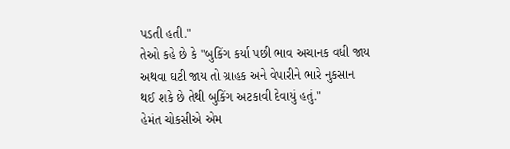પડતી હતી."
તેઓ કહે છે કે "બુકિંગ કર્યા પછી ભાવ અચાનક વધી જાય અથવા ઘટી જાય તો ગ્રાહક અને વેપારીને ભારે નુકસાન થઈ શકે છે તેથી બુકિંગ અટકાવી દેવાયું હતું."
હેમંત ચોકસીએ એમ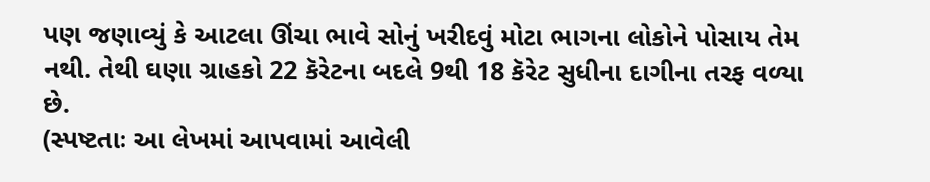પણ જણાવ્યું કે આટલા ઊંચા ભાવે સોનું ખરીદવું મોટા ભાગના લોકોને પોસાય તેમ નથી. તેથી ઘણા ગ્રાહકો 22 કૅરેટના બદલે 9થી 18 કૅરેટ સુધીના દાગીના તરફ વળ્યા છે.
(સ્પષ્ટતાઃ આ લેખમાં આપવામાં આવેલી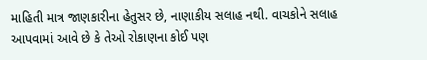માહિતી માત્ર જાણકારીના હેતુસર છે, નાણાકીય સલાહ નથી. વાચકોને સલાહ આપવામાં આવે છે કે તેઓ રોકાણના કોઈ પણ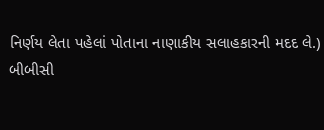નિર્ણય લેતા પહેલાં પોતાના નાણાકીય સલાહકારની મદદ લે.)
બીબીસી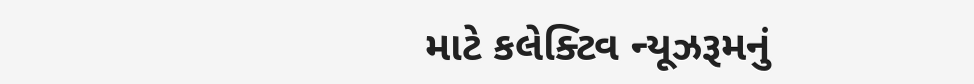માટે કલેક્ટિવ ન્યૂઝરૂમનું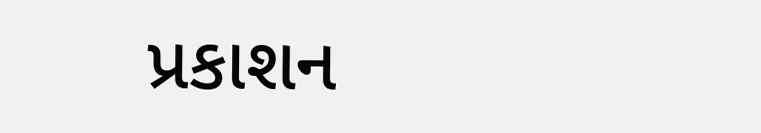પ્રકાશન